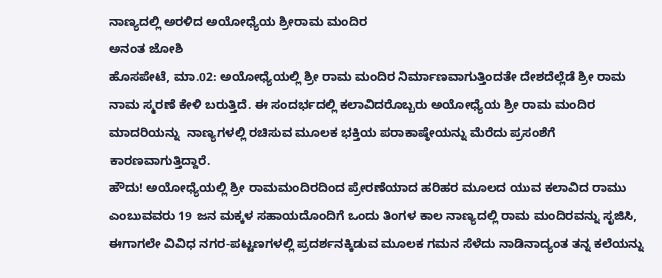ನಾಣ್ಯದಲ್ಲಿ ಅರಳಿದ ಅಯೋಧ್ಯೆಯ ಶ್ರೀರಾಮ ಮಂದಿರ
ಅನಂತ ಜೋಶಿ
ಹೊಸಪೇಟೆ, ಮಾ.02: ಅಯೋಧ್ಯೆಯಲ್ಲಿ ಶ್ರೀ ರಾಮ ಮಂದಿರ ನಿರ್ಮಾಣವಾಗುತ್ತಿಂದತೇ ದೇಶದೆಲ್ಲೆಡೆ ಶ್ರೀ ರಾಮ ನಾಮ ಸ್ಮರಣೆ ಕೇಳಿ ಬರುತ್ತಿದೆ. ಈ ಸಂದರ್ಭದಲ್ಲಿ ಕಲಾವಿದರೊಬ್ಬರು ಅಯೋಧ್ಯೆಯ ಶ್ರೀ ರಾಮ ಮಂದಿರ ಮಾದರಿಯನ್ನು  ನಾಣ್ಯಗಳಲ್ಲಿ ರಚಿಸುವ ಮೂಲಕ ಭಕ್ತಿಯ ಪರಾಕಾಷ್ಠೇಯನ್ನು ಮೆರೆದು ಪ್ರಸಂಶೆಗೆ ಕಾರಣವಾಗುತ್ತಿದ್ದಾರೆ.
ಹೌದು! ಅಯೋಧ್ಯೆಯಲ್ಲಿ ಶ್ರೀ ರಾಮಮಂದಿರದಿಂದ ಪ್ರೇರಣೆಯಾದ ಹರಿಹರ ಮೂಲದ ಯುವ ಕಲಾವಿದ ರಾಮು ಎಂಬುವವರು 19 ಜನ ಮಕ್ಕಳ ಸಹಾಯದೊಂದಿಗೆ ಒಂದು ತಿಂಗಳ ಕಾಲ ನಾಣ್ಯದಲ್ಲಿ ರಾಮ ಮಂದಿರವನ್ನು ಸೃಜಿಸಿ, ಈಗಾಗಲೇ ವಿವಿಧ ನಗರ-ಪಟ್ಟಣಗಳಲ್ಲಿ ಪ್ರದರ್ಶನಕ್ಕಿಡುವ ಮೂಲಕ ಗಮನ ಸೆಳೆದು ನಾಡಿನಾದ್ಯಂತ ತನ್ನ ಕಲೆಯನ್ನು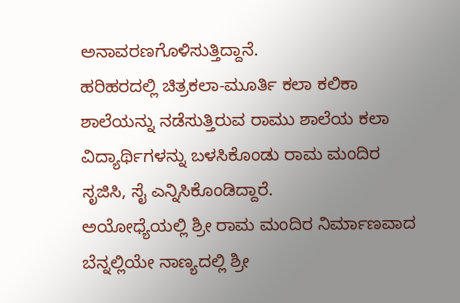ಅನಾವರಣಗೊಳಿಸುತ್ತಿದ್ದಾನೆ.
ಹರಿಹರದಲ್ಲಿ ಚಿತ್ರಕಲಾ-ಮೂರ್ತಿ ಕಲಾ ಕಲಿಕಾ ಶಾಲೆಯನ್ನು ನಡೆಸುತ್ತಿರುವ ರಾಮು ಶಾಲೆಯ ಕಲಾ ವಿದ್ಯಾರ್ಥಿಗಳನ್ನು ಬಳಸಿಕೊಂಡು ರಾಮ ಮಂದಿರ ಸೃಜಿಸಿ, ಸೈ ಎನ್ನಿಸಿಕೊಂಡಿದ್ದಾರೆ.
ಅಯೋಧ್ಯೆಯಲ್ಲಿ ಶ್ರೀ ರಾಮ ಮಂದಿರ ನಿರ್ಮಾಣವಾದ ಬೆನ್ನಲ್ಲಿಯೇ ನಾಣ್ಯದಲ್ಲಿ ಶ್ರೀ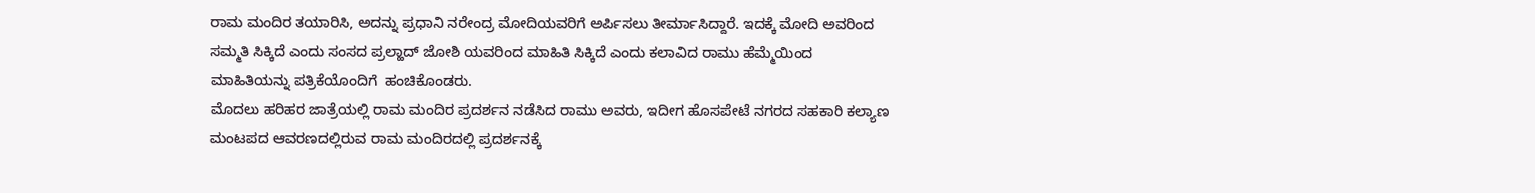ರಾಮ ಮಂದಿರ ತಯಾರಿಸಿ, ಅದನ್ನು ಪ್ರಧಾನಿ ನರೇಂದ್ರ ಮೋದಿಯವರಿಗೆ ಅರ್ಪಿಸಲು ತೀರ್ಮಾಸಿದ್ದಾರೆ. ಇದಕ್ಕೆ ಮೋದಿ ಅವರಿಂದ ಸಮ್ಮತಿ ಸಿಕ್ಕಿದೆ ಎಂದು ಸಂಸದ ಪ್ರಲ್ಹಾದ್ ಜೋಶಿ ಯವರಿಂದ ಮಾಹಿತಿ ಸಿಕ್ಕಿದೆ ಎಂದು ಕಲಾವಿದ ರಾಮು ಹೆಮ್ಮೆಯಿಂದ ಮಾಹಿತಿಯನ್ನು ಪತ್ರಿಕೆಯೊಂದಿಗೆ  ಹಂಚಿಕೊಂಡರು.
ಮೊದಲು ಹರಿಹರ ಜಾತ್ರೆಯಲ್ಲಿ ರಾಮ ಮಂದಿರ ಪ್ರದರ್ಶನ ನಡೆಸಿದ ರಾಮು ಅವರು, ಇದೀಗ ಹೊಸಪೇಟೆ ನಗರದ ಸಹಕಾರಿ ಕಲ್ಯಾಣ ಮಂಟಪದ ಆವರಣದಲ್ಲಿರುವ ರಾಮ ಮಂದಿರದಲ್ಲಿ ಪ್ರದರ್ಶನಕ್ಕೆ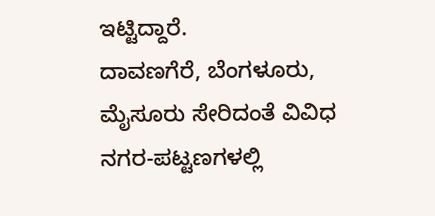ಇಟ್ಟಿದ್ದಾರೆ.
ದಾವಣಗೆರೆ, ಬೆಂಗಳೂರು, ಮೈಸೂರು ಸೇರಿದಂತೆ ವಿವಿಧ ನಗರ-ಪಟ್ಟಣಗಳಲ್ಲಿ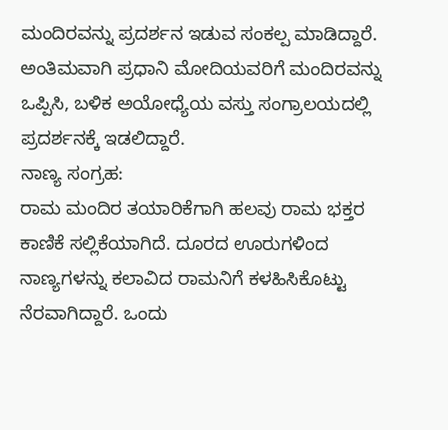ಮಂದಿರವನ್ನು ಪ್ರದರ್ಶನ ಇಡುವ ಸಂಕಲ್ಪ ಮಾಡಿದ್ದಾರೆ. ಅಂತಿಮವಾಗಿ ಪ್ರಧಾನಿ ಮೋದಿಯವರಿಗೆ ಮಂದಿರವನ್ನು ಒಪ್ಪಿಸಿ, ಬಳಿಕ ಅಯೋಧ್ಯೆಯ ವಸ್ತು ಸಂಗ್ರಾಲಯದಲ್ಲಿ ಪ್ರದರ್ಶನಕ್ಕೆ ಇಡಲಿದ್ದಾರೆ.
ನಾಣ್ಯ ಸಂಗ್ರಹ:
ರಾಮ ಮಂದಿರ ತಯಾರಿಕೆಗಾಗಿ ಹಲವು ರಾಮ ಭಕ್ತರ ಕಾಣಿಕೆ ಸಲ್ಲಿಕೆಯಾಗಿದೆ. ದೂರದ ಊರುಗಳಿಂದ ನಾಣ್ಯಗಳನ್ನು ಕಲಾವಿದ ರಾಮನಿಗೆ ಕಳಹಿಸಿಕೊಟ್ಟು ನೆರವಾಗಿದ್ದಾರೆ. ಒಂದು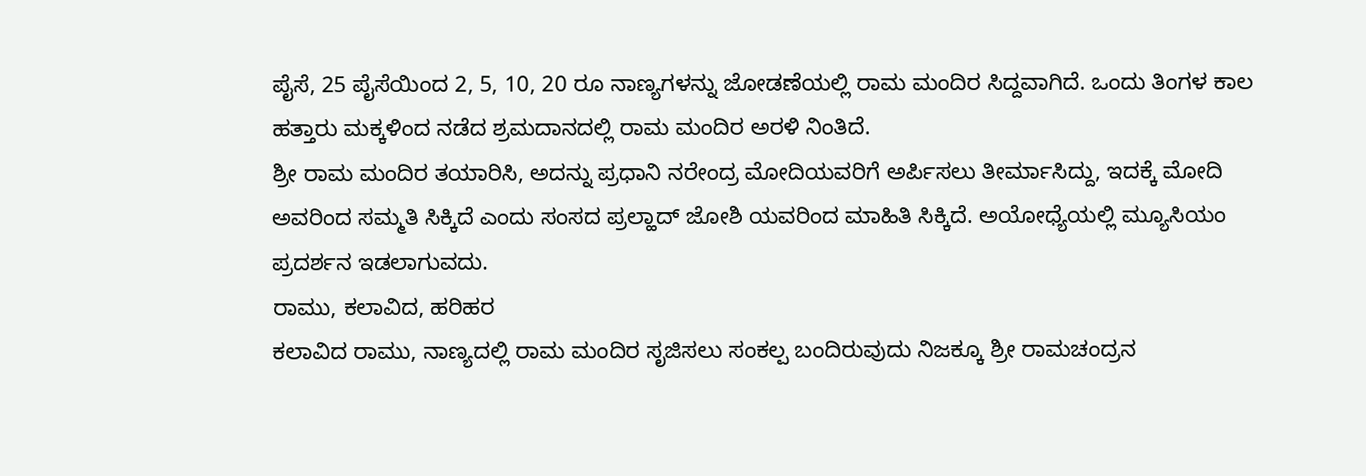ಪೈಸೆ, 25 ಪೈಸೆಯಿಂದ 2, 5, 10, 20 ರೂ ನಾಣ್ಯಗಳನ್ನು ಜೋಡಣೆಯಲ್ಲಿ ರಾಮ ಮಂದಿರ ಸಿದ್ದವಾಗಿದೆ. ಒಂದು ತಿಂಗಳ ಕಾಲ ಹತ್ತಾರು ಮಕ್ಕಳಿಂದ ನಡೆದ ಶ್ರಮದಾನದಲ್ಲಿ ರಾಮ ಮಂದಿರ ಅರಳಿ ನಿಂತಿದೆ.
ಶ್ರೀ ರಾಮ ಮಂದಿರ ತಯಾರಿಸಿ, ಅದನ್ನು ಪ್ರಧಾನಿ ನರೇಂದ್ರ ಮೋದಿಯವರಿಗೆ ಅರ್ಪಿಸಲು ತೀರ್ಮಾಸಿದ್ದು, ಇದಕ್ಕೆ ಮೋದಿ ಅವರಿಂದ ಸಮ್ಮತಿ ಸಿಕ್ಕಿದೆ ಎಂದು ಸಂಸದ ಪ್ರಲ್ಹಾದ್ ಜೋಶಿ ಯವರಿಂದ ಮಾಹಿತಿ ಸಿಕ್ಕಿದೆ. ಅಯೋಧ್ಯೆಯಲ್ಲಿ ಮ್ಯೂಸಿಯಂ ಪ್ರದರ್ಶನ ಇಡಲಾಗುವದು.
ರಾಮು, ಕಲಾವಿದ, ಹರಿಹರ
ಕಲಾವಿದ ರಾಮು, ನಾಣ್ಯದಲ್ಲಿ ರಾಮ ಮಂದಿರ ಸೃಜಿಸಲು ಸಂಕಲ್ಪ ಬಂದಿರುವುದು ನಿಜಕ್ಕೂ ಶ್ರೀ ರಾಮಚಂದ್ರನ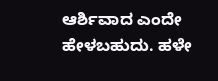ಆರ್ಶಿವಾದ ಎಂದೇ ಹೇಳಬಹುದು. ಹಳೇ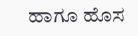ಹಾಗೂ ಹೊಸ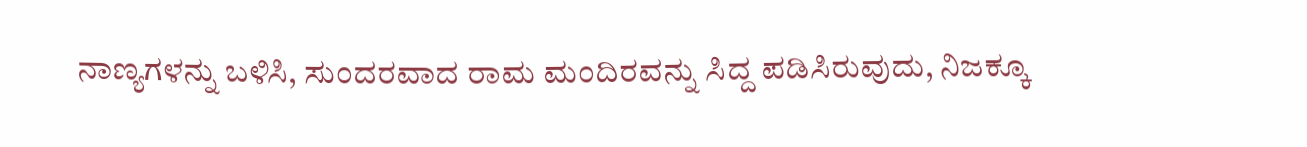ನಾಣ್ಯಗಳನ್ನು ಬಳಿಸಿ, ಸುಂದರವಾದ ರಾಮ ಮಂದಿರವನ್ನು ಸಿದ್ದ ಪಡಿಸಿರುವುದು, ನಿಜಕ್ಕೂ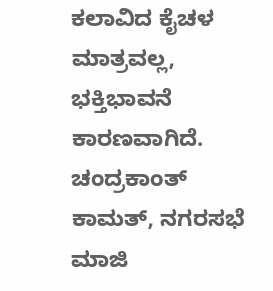ಕಲಾವಿದ ಕೈಚಳ ಮಾತ್ರವಲ್ಲ, ಭಕ್ತಿಭಾವನೆ ಕಾರಣವಾಗಿದೆ.
ಚಂದ್ರಕಾಂತ್ ಕಾಮತ್, ನಗರಸಭೆ ಮಾಜಿ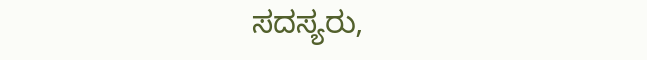ಸದಸ್ಯರು,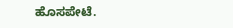ಹೊಸಪೇಟೆ.